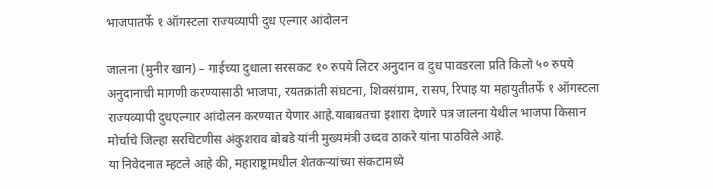भाजपातर्फे १ ऑगस्टला राज्यव्यापी दुध एल्गार आंदोलन

जालना (मुनीर खान) – गाईच्या दुधाला सरसकट १० रुपये लिटर अनुदान व दुध पावडरला प्रति किलो ५० रुपये अनुदानाची मागणी करण्यासाठी भाजपा, रयतक्रांती संघटना, शिवसंग्राम, रासप, रिपाइ या महायुतीतर्फे १ ऑगस्टला राज्यव्यापी दुधएल्गार आंदोलन करण्यात येणार आहे.याबाबतचा इशारा देणारे पत्र जालना येथील भाजपा किसान मोर्चाचे जिल्हा सरचिटणीस अंकुशराव बोबडे यांनी मुख्यमंत्री उध्दव ठाकरे यांना पाठविले आहे.
या निवेदनात म्हटले आहे की, महाराष्ट्रामधील शेतकऱ्यांच्या संकटामध्ये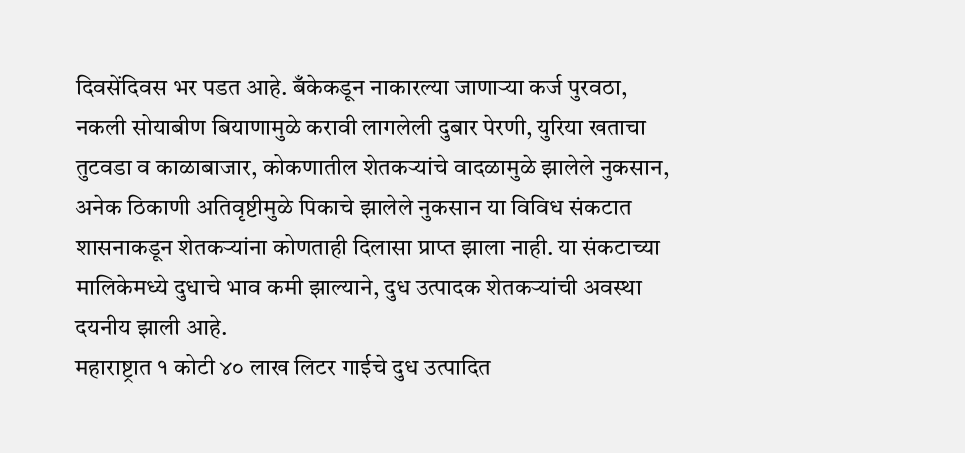दिवसेंदिवस भर पडत आहे. बँकेकडून नाकारल्या जाणाऱ्या कर्ज पुरवठा, नकली सोयाबीण बियाणामुळे करावी लागलेली दुबार पेरणी, युरिया खताचा तुटवडा व काळाबाजार, कोकणातील शेतकऱ्यांचे वादळामुळे झालेले नुकसान, अनेक ठिकाणी अतिवृष्टीमुळे पिकाचे झालेले नुकसान या विविध संकटात शासनाकडून शेतकऱ्यांना कोणताही दिलासा प्राप्त झाला नाही. या संकटाच्या मालिकेमध्ये दुधाचे भाव कमी झाल्याने, दुध उत्पादक शेतकऱ्यांची अवस्था दयनीय झाली आहे.
महाराष्ट्रात १ कोटी ४० लाख लिटर गाईचे दुध उत्पादित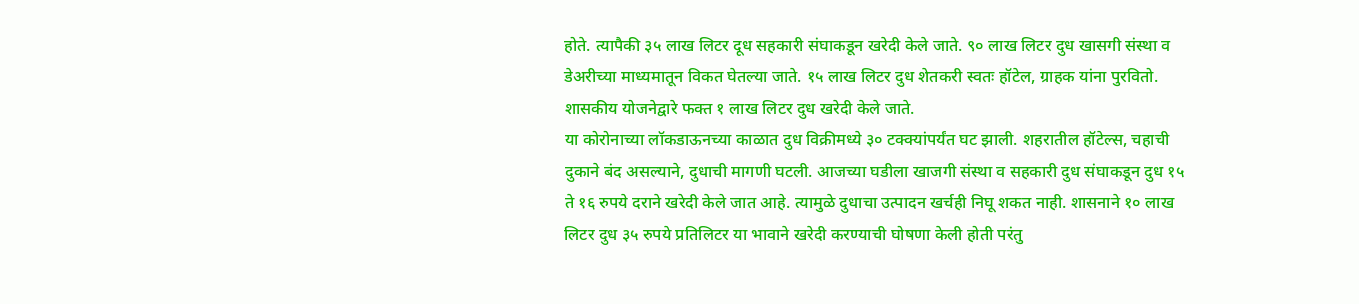होते. त्यापैकी ३५ लाख लिटर दूध सहकारी संघाकडून खरेदी केले जाते. ९० लाख लिटर दुध खासगी संस्था व डेअरीच्या माध्यमातून विकत घेतल्या जाते. १५ लाख लिटर दुध शेतकरी स्वतः हॉटेल, ग्राहक यांना पुरवितो. शासकीय योजनेद्वारे फक्त १ लाख लिटर दुध खरेदी केले जाते.
या कोरोनाच्या लॉकडाऊनच्या काळात दुध विक्रीमध्ये ३० टक्क्यांपर्यंत घट झाली. शहरातील हॉटेल्स, चहाची दुकाने बंद असल्याने, दुधाची मागणी घटली. आजच्या घडीला खाजगी संस्था व सहकारी दुध संघाकडून दुध १५ ते १६ रुपये दराने खरेदी केले जात आहे. त्यामुळे दुधाचा उत्पादन खर्चही निघू शकत नाही. शासनाने १० लाख लिटर दुध ३५ रुपये प्रतिलिटर या भावाने खरेदी करण्याची घोषणा केली होती परंतु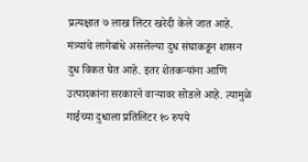प्रत्यक्षात ७ लाख लिटर खरेदी केले जात आहे. मंत्र्यांचे लागेबांधे असलेल्या दुध संघाकडून शासन दुध विकत घेत आहे. इतर शेतकऱ्यांना आणि उत्पादकांना सरकारने वाऱ्यावर सोडले आहे. त्यामुळे गाईच्या दुधाला प्रतिलिटर १० रुपये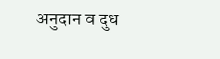अनुदान व दुध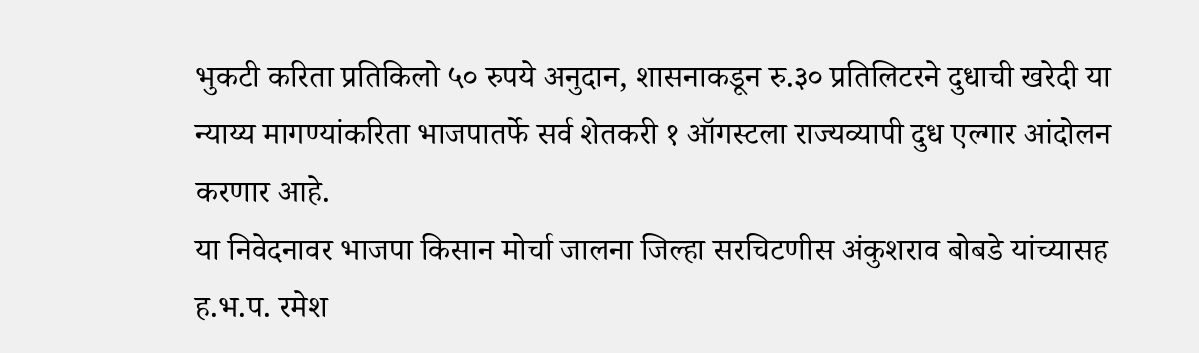भुकटी करिता प्रतिकिलो ५० रुपये अनुदान, शासनाकडून रु.३० प्रतिलिटरने दुधाची खरेदी या न्याय्य मागण्यांकरिता भाजपातर्फे सर्व शेतकरी १ ऑगस्टला राज्यव्यापी दुध एल्गार आंदोलन करणार आहे.
या निवेदनावर भाजपा किसान मोर्चा जालना जिल्हा सरचिटणीस अंकुशराव बोबडे यांच्यासह ह.भ.प. रमेश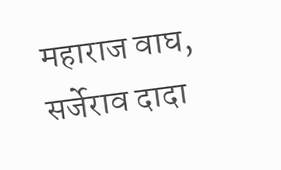महाराज वाघ, सर्जेराव दादा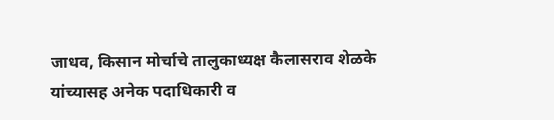जाधव, किसान मोर्चाचे तालुकाध्यक्ष कैलासराव शेळके यांच्यासह अनेक पदाधिकारी व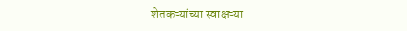शेतकऱ्यांच्या स्वाक्षऱ्या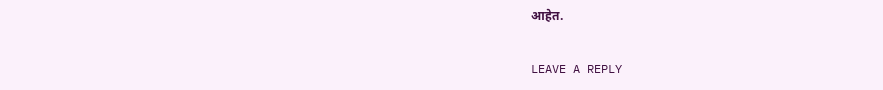आहेत.

LEAVE A REPLY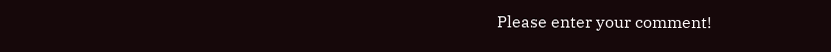Please enter your comment!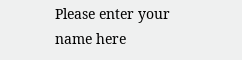Please enter your name here